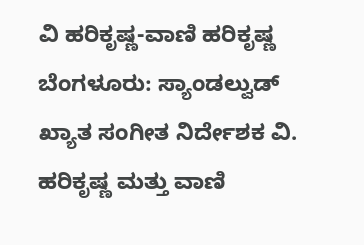ವಿ ಹರಿಕೃಷ್ಣ-ವಾಣಿ ಹರಿಕೃಷ್ಣ
ಬೆಂಗಳೂರು: ಸ್ಯಾಂಡಲ್ವುಡ್ ಖ್ಯಾತ ಸಂಗೀತ ನಿರ್ದೇಶಕ ವಿ. ಹರಿಕೃಷ್ಣ ಮತ್ತು ವಾಣಿ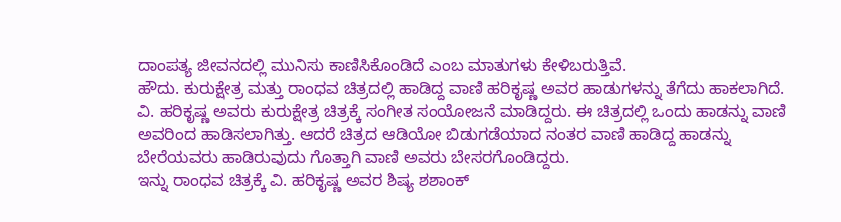ದಾಂಪತ್ಯ ಜೀವನದಲ್ಲಿ ಮುನಿಸು ಕಾಣಿಸಿಕೊಂಡಿದೆ ಎಂಬ ಮಾತುಗಳು ಕೇಳಿಬರುತ್ತಿವೆ.
ಹೌದು. ಕುರುಕ್ಷೇತ್ರ ಮತ್ತು ರಾಂಧವ ಚಿತ್ರದಲ್ಲಿ ಹಾಡಿದ್ದ ವಾಣಿ ಹರಿಕೃಷ್ಣ ಅವರ ಹಾಡುಗಳನ್ನು ತೆಗೆದು ಹಾಕಲಾಗಿದೆ. ವಿ. ಹರಿಕೃಷ್ಣ ಅವರು ಕುರುಕ್ಷೇತ್ರ ಚಿತ್ರಕ್ಕೆ ಸಂಗೀತ ಸಂಯೋಜನೆ ಮಾಡಿದ್ದರು. ಈ ಚಿತ್ರದಲ್ಲಿ ಒಂದು ಹಾಡನ್ನು ವಾಣಿ ಅವರಿಂದ ಹಾಡಿಸಲಾಗಿತ್ತು. ಆದರೆ ಚಿತ್ರದ ಆಡಿಯೋ ಬಿಡುಗಡೆಯಾದ ನಂತರ ವಾಣಿ ಹಾಡಿದ್ದ ಹಾಡನ್ನು ಬೇರೆಯವರು ಹಾಡಿರುವುದು ಗೊತ್ತಾಗಿ ವಾಣಿ ಅವರು ಬೇಸರಗೊಂಡಿದ್ದರು.
ಇನ್ನು ರಾಂಧವ ಚಿತ್ರಕ್ಕೆ ವಿ. ಹರಿಕೃಷ್ಣ ಅವರ ಶಿಷ್ಯ ಶಶಾಂಕ್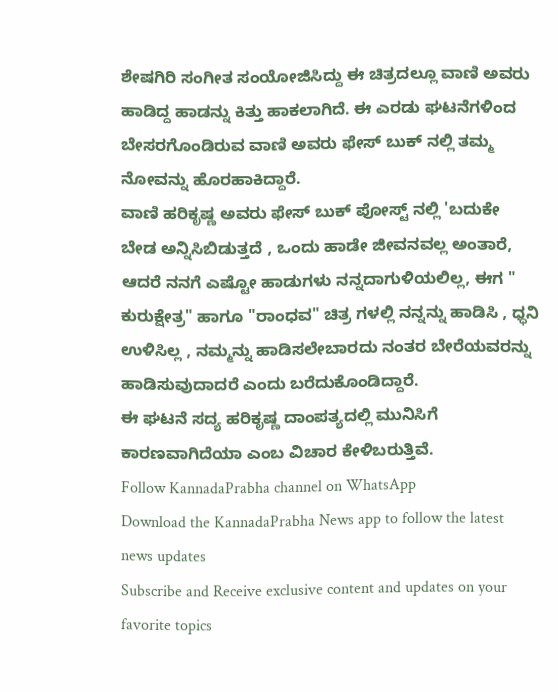ಶೇಷಗಿರಿ ಸಂಗೀತ ಸಂಯೋಜಿಸಿದ್ದು ಈ ಚಿತ್ರದಲ್ಲೂ ವಾಣಿ ಅವರು ಹಾಡಿದ್ದ ಹಾಡನ್ನು ಕಿತ್ತು ಹಾಕಲಾಗಿದೆ. ಈ ಎರಡು ಘಟನೆಗಳಿಂದ ಬೇಸರಗೊಂಡಿರುವ ವಾಣಿ ಅವರು ಫೇಸ್ ಬುಕ್ ನಲ್ಲಿ ತಮ್ಮ ನೋವನ್ನು ಹೊರಹಾಕಿದ್ದಾರೆ.
ವಾಣಿ ಹರಿಕೃಷ್ಣ ಅವರು ಫೇಸ್ ಬುಕ್ ಪೋಸ್ಟ್ ನಲ್ಲಿ 'ಬದುಕೇ ಬೇಡ ಅನ್ನಿಸಿಬಿಡುತ್ತದೆ , ಒಂದು ಹಾಡೇ ಜೀವನವಲ್ಲ ಅಂತಾರೆ, ಆದರೆ ನನಗೆ ಎಷ್ಟೋ ಹಾಡುಗಳು ನನ್ನದಾಗುಳಿಯಲಿಲ್ಲ, ಈಗ " ಕುರುಕ್ಷೇತ್ರ" ಹಾಗೂ "ರಾಂಧವ" ಚಿತ್ರ ಗಳಲ್ಲಿ ನನ್ನನ್ನು ಹಾಡಿಸಿ , ಧ್ಧನಿ ಉಳಿಸಿಲ್ಲ , ನಮ್ಮನ್ನು ಹಾಡಿಸಲೇಬಾರದು ನಂತರ ಬೇರೆಯವರನ್ನು ಹಾಡಿಸುವುದಾದರೆ ಎಂದು ಬರೆದುಕೊಂಡಿದ್ದಾರೆ.
ಈ ಘಟನೆ ಸದ್ಯ ಹರಿಕೃಷ್ಣ ದಾಂಪತ್ಯದಲ್ಲಿ ಮುನಿಸಿಗೆ ಕಾರಣವಾಗಿದೆಯಾ ಎಂಬ ವಿಚಾರ ಕೇಳಿಬರುತ್ತಿವೆ.
Follow KannadaPrabha channel on WhatsApp
Download the KannadaPrabha News app to follow the latest news updates
Subscribe and Receive exclusive content and updates on your favorite topics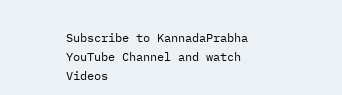Subscribe to KannadaPrabha YouTube Channel and watch Videos